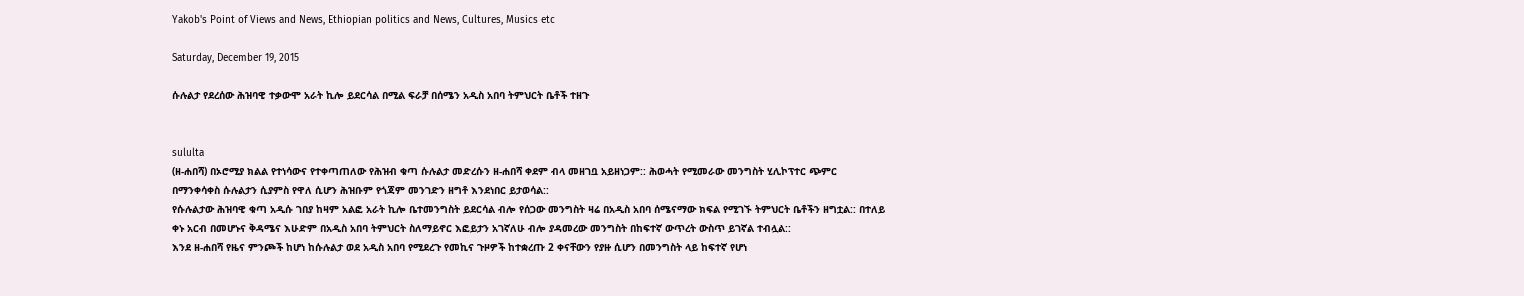Yakob's Point of Views and News, Ethiopian politics and News, Cultures, Musics etc

Saturday, December 19, 2015

ሱሉልታ የደረሰው ሕዝባዊ ተቃውሞ አራት ኪሎ ይደርሳል በሚል ፍራቻ በሰሜን አዲስ አበባ ትምህርት ቤቶች ተዘጉ


sululta
(ዘ-ሐበሻ) በኦሮሚያ ክልል የተነሳውና የተቀጣጠለው የሕዝብ ቁጣ ሱሉልታ መድረሱን ዘ-ሐበሻ ቀደም ብላ መዘገቧ አይዘነጋም:: ሕወሓት የሚመራው መንግስት ሂሊኮፕተር ጭምር በማንቀሳቀስ ሱሉልታን ሲያምስ የዋለ ሲሆን ሕዝቡም የጎጃም መንገድን ዘግቶ እንደነበር ይታወሳል::
የሱሉልታው ሕዝባዊ ቁጣ አዲሱ ገበያ ከዛም አልፎ አራት ኪሎ ቤተመንግስት ይደርሳል ብሎ የሰጋው መንግስት ዛሬ በአዲስ አበባ ሰሜናማው ክፍል የሚገኙ ትምህርት ቤቶችን ዘግቷል:: በተለይ ቀኑ አርብ በመሆኑና ቅዳሜና እሁድም በአዲስ አበባ ትምህርት ስለማይኖር እፎይታን አገኛለሁ ብሎ ያዳመረው መንግስት በከፍተኛ ውጥረት ውስጥ ይገኛል ተብሏል::
እንደ ዘ-ሐበሻ የዜና ምንጮች ከሆነ ከሱሉልታ ወደ አዲስ አበባ የሚደረጉ የመኪና ጉዞዎች ከተቋረጡ 2 ቀናቸውን የያዙ ሲሆን በመንግስት ላይ ከፍተኛ የሆነ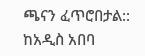ጫናን ፈጥሮበታል:: ከአዲስ አበባ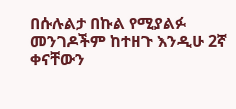በሱሉልታ በኩል የሚያልፉ መንገዶችም ከተዘጉ እንዲሁ 2ኛ ቀናቸውን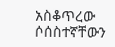አስቆጥረው ሶሰስተኛቸውን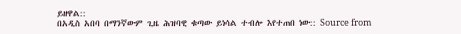ይዘዋል::
በአዲስ አበባ በማንኛውም ጊዜ ሕዝባዊ ቁጣው ይነሳል ተብሎ እየተጠበ ነው:: Source from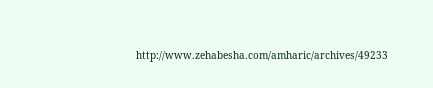http://www.zehabesha.com/amharic/archives/49233